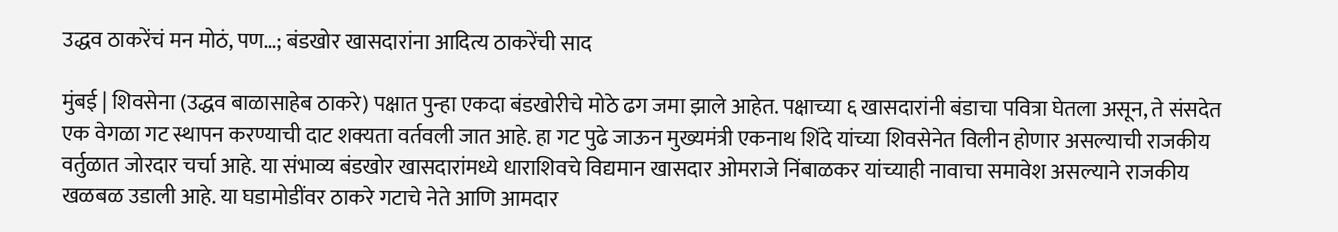उद्धव ठाकरेंचं मन मोठं, पण…; बंडखोर खासदारांना आदित्य ठाकरेंची साद

मुंबई | शिवसेना (उद्धव बाळासाहेब ठाकरे) पक्षात पुन्हा एकदा बंडखोरीचे मोठे ढग जमा झाले आहेत. पक्षाच्या ६ खासदारांनी बंडाचा पवित्रा घेतला असून, ते संसदेत एक वेगळा गट स्थापन करण्याची दाट शक्यता वर्तवली जात आहे. हा गट पुढे जाऊन मुख्यमंत्री एकनाथ शिंदे यांच्या शिवसेनेत विलीन होणार असल्याची राजकीय वर्तुळात जोरदार चर्चा आहे. या संभाव्य बंडखोर खासदारांमध्ये धाराशिवचे विद्यमान खासदार ओमराजे निंबाळकर यांच्याही नावाचा समावेश असल्याने राजकीय खळबळ उडाली आहे. या घडामोडींवर ठाकरे गटाचे नेते आणि आमदार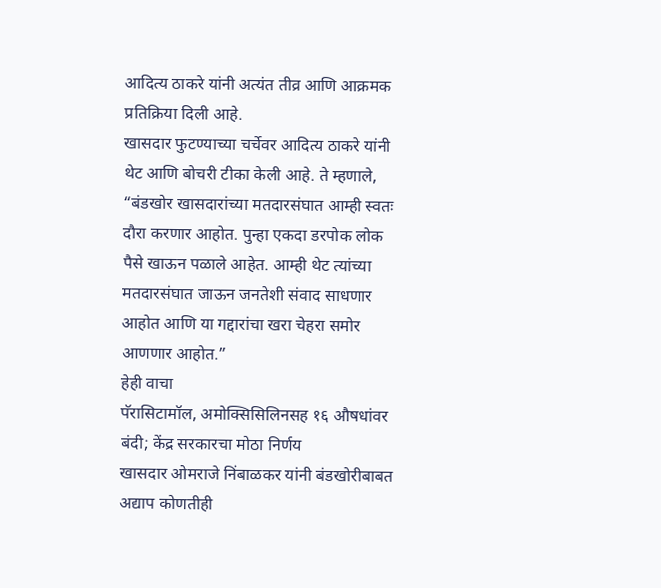आदित्य ठाकरे यांनी अत्यंत तीव्र आणि आक्रमक प्रतिक्रिया दिली आहे.
खासदार फुटण्याच्या चर्चेवर आदित्य ठाकरे यांनी थेट आणि बोचरी टीका केली आहे. ते म्हणाले, “बंडखोर खासदारांच्या मतदारसंघात आम्ही स्वतः दौरा करणार आहोत. पुन्हा एकदा डरपोक लोक पैसे खाऊन पळाले आहेत. आम्ही थेट त्यांच्या मतदारसंघात जाऊन जनतेशी संवाद साधणार आहोत आणि या गद्दारांचा खरा चेहरा समोर आणणार आहोत.”
हेही वाचा
पॅरासिटामॉल, अमोक्सिसिलिनसह १६ औषधांवर बंदी; केंद्र सरकारचा मोठा निर्णय
खासदार ओमराजे निंबाळकर यांनी बंडखोरीबाबत अद्याप कोणतीही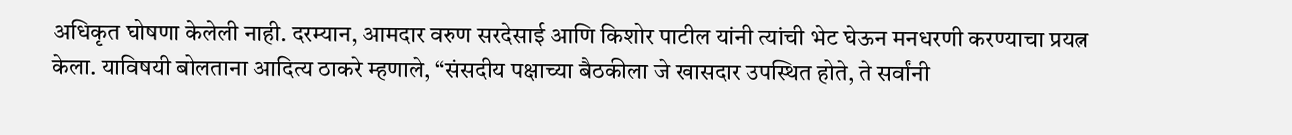अधिकृत घोषणा केलेली नाही. दरम्यान, आमदार वरुण सरदेसाई आणि किशोर पाटील यांनी त्यांची भेट घेऊन मनधरणी करण्याचा प्रयत्न केला. याविषयी बोलताना आदित्य ठाकरे म्हणाले, “संसदीय पक्षाच्या बैठकीला जे खासदार उपस्थित होते, ते सर्वांनी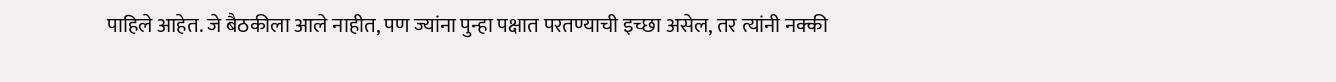पाहिले आहेत. जे बैठकीला आले नाहीत, पण ज्यांना पुन्हा पक्षात परतण्याची इच्छा असेल, तर त्यांनी नक्की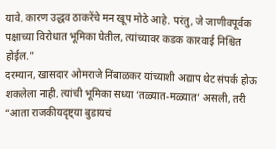यावे. कारण उद्धव ठाकरेंचे मन खूप मोठे आहे. परंतु, जे जाणीवपूर्वक पक्षाच्या विरोधात भूमिका घेतील, त्यांच्यावर कडक कारवाई निश्चित होईल.”
दरम्यान, खासदार ओमराजे निंबाळकर यांच्याशी अद्याप थेट संपर्क होऊ शकलेला नाही. त्यांची भूमिका सध्या ‘तळ्यात-मळ्यात’ असली, तरी “आता राजकीयदृष्ट्या बुडायचं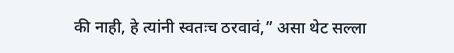की नाही, हे त्यांनी स्वतःच ठरवावं,” असा थेट सल्ला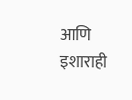आणि इशाराही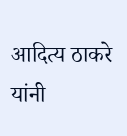आदित्य ठाकरे यांनी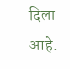दिला आहे.